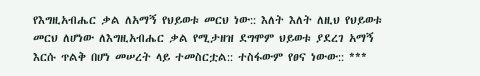የእግዚአብሔር ቃል ለአማኝ የህይወቱ መርህ ነው:: እለት እለት ለዚህ የህይወቱ መርህ ለሆነው ለእግዚአብሔር ቃል የሚታዘዝ ደግሞም ህይወቱ ያደረገ አማኝ እርሱ ጥልቅ በሆነ መሠረት ላይ ተመስርቷል:: ተስፋውም የፀና ነውው:: ***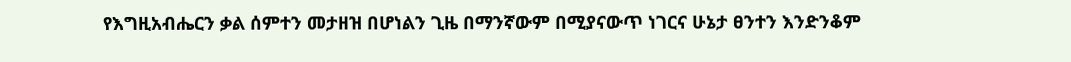የእግዚአብሔርን ቃል ሰምተን መታዘዝ በሆነልን ጊዜ በማንኛውም በሚያናውጥ ነገርና ሁኔታ ፀንተን እንድንቆም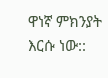ዋነኛ ምክንያት እርሱ ነው::